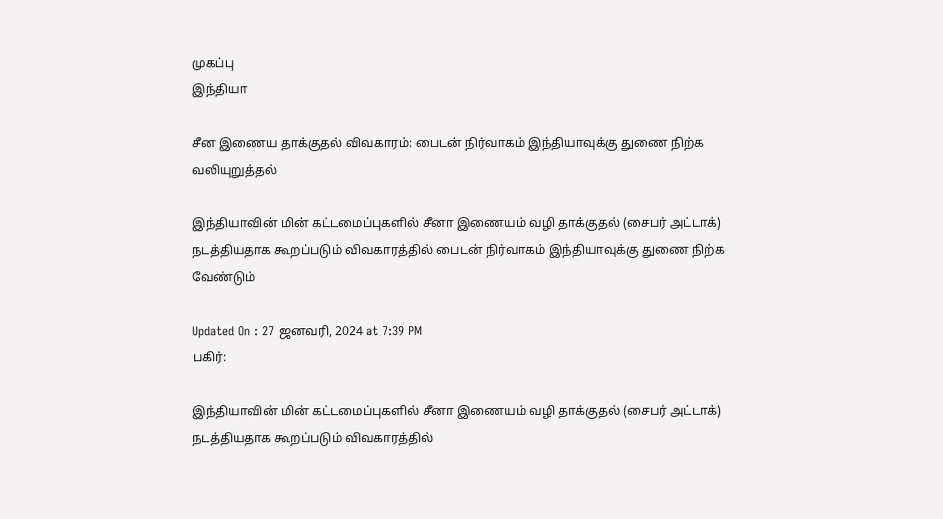முகப்பு
இந்தியா

சீன இணைய தாக்குதல் விவகாரம்: பைடன் நிர்வாகம் இந்தியாவுக்கு துணை நிற்க வலியுறுத்தல்

இந்தியாவின் மின் கட்டமைப்புகளில் சீனா இணையம் வழி தாக்குதல் (சைபர் அட்டாக்) நடத்தியதாக கூறப்படும் விவகாரத்தில் பைடன் நிர்வாகம் இந்தியாவுக்கு துணை நிற்க வேண்டும்

Updated On : 27 ஜனவரி, 2024 at 7:39 PM
பகிர்:

இந்தியாவின் மின் கட்டமைப்புகளில் சீனா இணையம் வழி தாக்குதல் (சைபர் அட்டாக்) நடத்தியதாக கூறப்படும் விவகாரத்தில்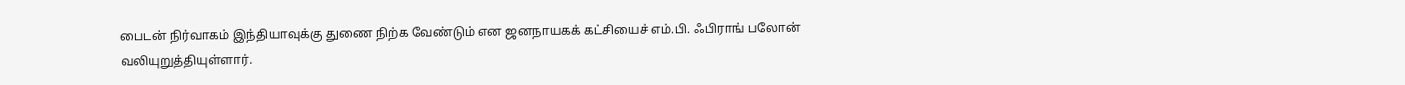பைடன் நிர்வாகம் இந்தியாவுக்கு துணை நிற்க வேண்டும் என ஜனநாயகக் கட்சியைச் எம்.பி. ஃபிராங் பலோன் வலியுறுத்தியுள்ளார்.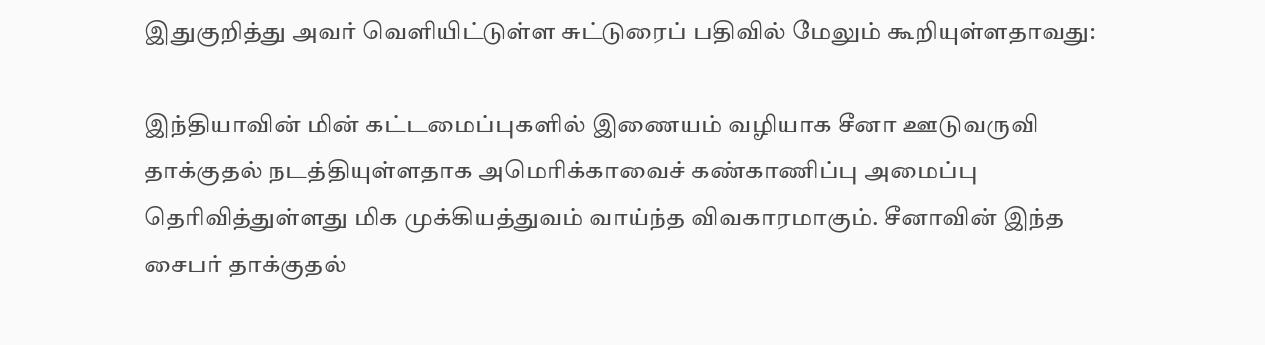இதுகுறித்து அவர் வெளியிட்டுள்ள சுட்டுரைப் பதிவில் மேலும் கூறியுள்ளதாவது:

இந்தியாவின் மின் கட்டமைப்புகளில் இணையம் வழியாக சீனா ஊடுவருவி தாக்குதல் நடத்தியுள்ளதாக அமெரிக்காவைச் கண்காணிப்பு அமைப்பு தெரிவித்துள்ளது மிக முக்கியத்துவம் வாய்ந்த விவகாரமாகும். சீனாவின் இந்த சைபர் தாக்குதல்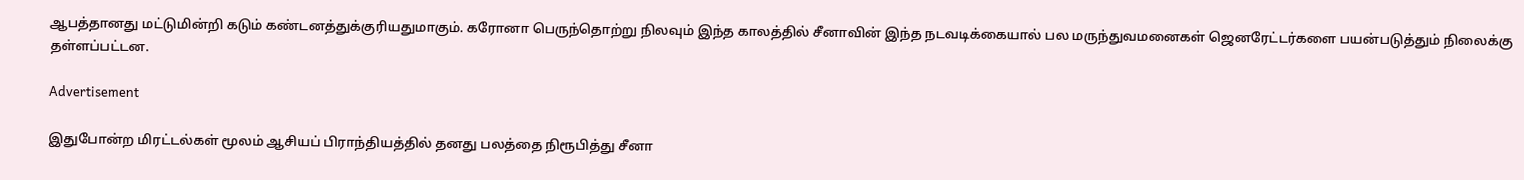ஆபத்தானது மட்டுமின்றி கடும் கண்டனத்துக்குரியதுமாகும். கரோனா பெருந்தொற்று நிலவும் இந்த காலத்தில் சீனாவின் இந்த நடவடிக்கையால் பல மருந்துவமனைகள் ஜெனரேட்டர்களை பயன்படுத்தும் நிலைக்கு தள்ளப்பட்டன.

Advertisement

இதுபோன்ற மிரட்டல்கள் மூலம் ஆசியப் பிராந்தியத்தில் தனது பலத்தை நிரூபித்து சீனா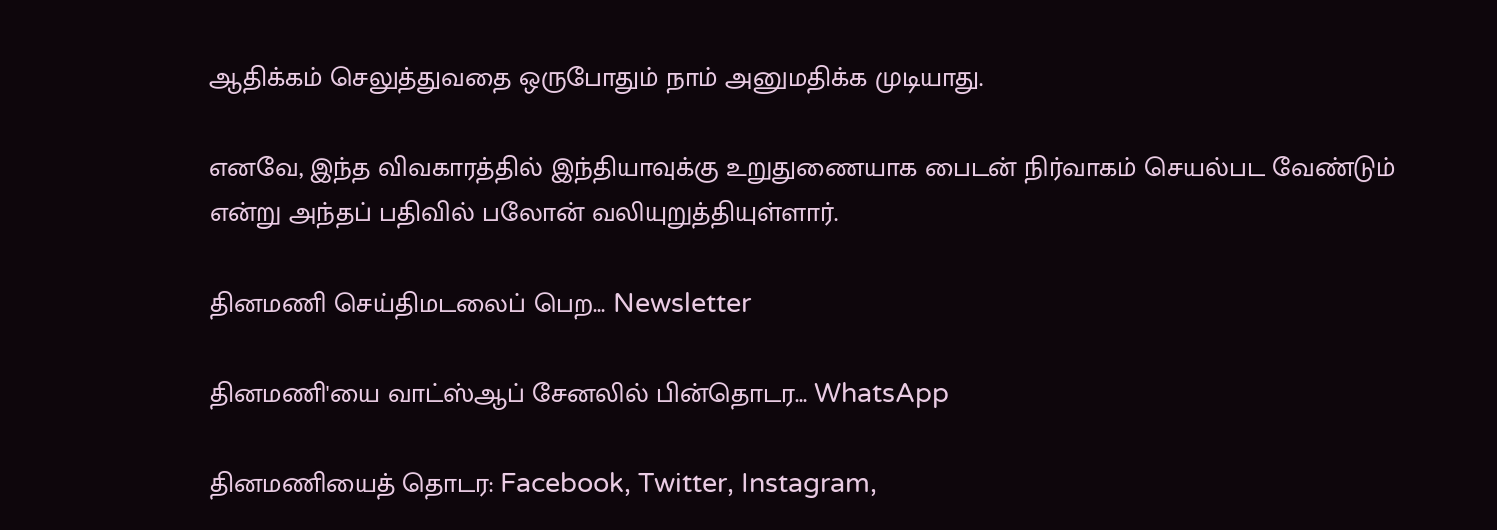ஆதிக்கம் செலுத்துவதை ஒருபோதும் நாம் அனுமதிக்க முடியாது.

எனவே, இந்த விவகாரத்தில் இந்தியாவுக்கு உறுதுணையாக பைடன் நிர்வாகம் செயல்பட வேண்டும் என்று அந்தப் பதிவில் பலோன் வலியுறுத்தியுள்ளார்.

தினமணி செய்திமடலைப் பெற... Newsletter

தினமணி'யை வாட்ஸ்ஆப் சேனலில் பின்தொடர... WhatsApp

தினமணியைத் தொடர: Facebook, Twitter, Instagram,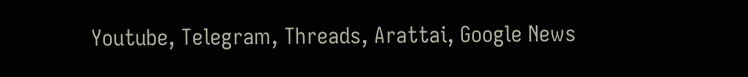Youtube, Telegram, Threads, Arattai, Google News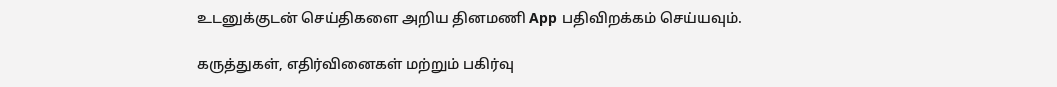உடனுக்குடன் செய்திகளை அறிய தினமணி App பதிவிறக்கம் செய்யவும்.

கருத்துகள், எதிர்வினைகள் மற்றும் பகிர்வு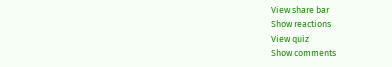View share bar
Show reactions
View quiz
Show comments